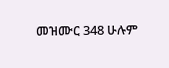መዝሙር 348 ሁሉም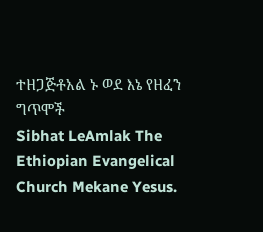ተዘጋጅቶአል ኑ ወደ እኔ የዘፈን ግጥሞች
Sibhat LeAmlak The Ethiopian Evangelical Church Mekane Yesus.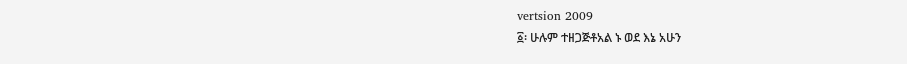vertsion 2009
፩፡ ሁሉም ተዘጋጅቶአል ኑ ወደ እኔ አሁን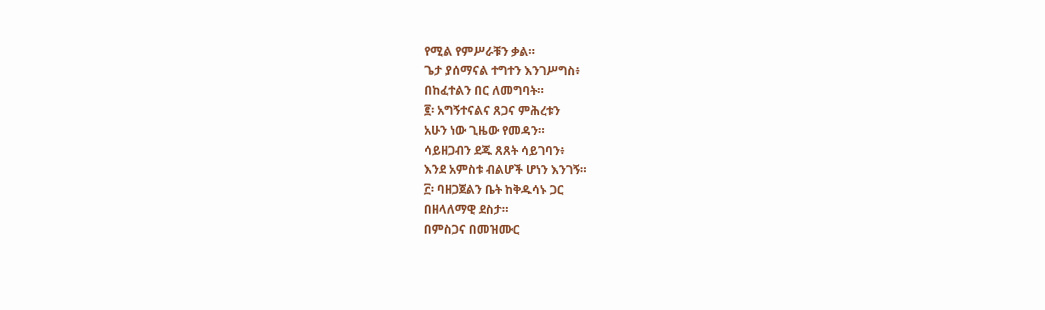የሚል የምሥራቹን ቃል።
ጌታ ያሰማናል ተግተን እንገሥግስ፥
በከፈተልን በር ለመግባት።
፪፡ አግኝተናልና ጸጋና ምሕረቱን
አሁን ነው ጊዜው የመዳን።
ሳይዘጋብን ደጁ ጸጸት ሳይገባን፥
እንደ አምስቱ ብልሆች ሆነን እንገኝ።
፫፡ ባዘጋጀልን ቤት ከቅዱሳኑ ጋር
በዘላለማዊ ደስታ።
በምስጋና በመዝሙር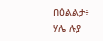በዕልልታ፥
ሃሌ ሉያ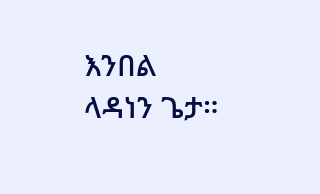እንበል ላዳነን ጌታ።